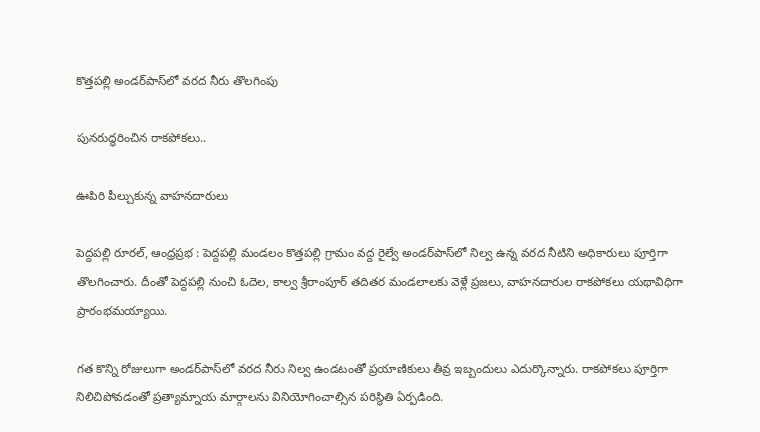కొత్తపల్లి అండర్‌పాస్‌లో వరద నీరు తొలగింపు

పునరుద్ధరించిన రాకపోకలు..

ఊపిరి పీల్చుకున్న వాహనదారులు

పెద్దపల్లి రూరల్, ఆంధ్రప్రభ : పెద్దపల్లి మండలం కొత్తపల్లి గ్రామం వద్ద రైల్వే అండర్‌పాస్‌లో నిల్వ ఉన్న వరద నీటిని అధికారులు పూర్తిగా తొలగించారు. దీంతో పెద్దపల్లి నుంచి ఓదెల, కాల్వ శ్రీరాంపూర్ తదితర మండలాలకు వెళ్లే ప్రజలు, వాహనదారుల రాకపోకలు యథావిధిగా ప్రారంభమయ్యాయి.

గత కొన్ని రోజులుగా అండర్‌పాస్‌లో వరద నీరు నిల్వ ఉండటంతో ప్రయాణికులు తీవ్ర ఇబ్బందులు ఎదుర్కొన్నారు. రాకపోకలు పూర్తిగా నిలిచిపోవడంతో ప్రత్యామ్నాయ మార్గాలను వినియోగించాల్సిన పరిస్థితి ఏర్పడింది.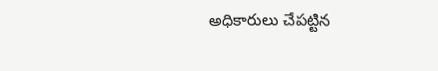అధికారులు చేపట్టిన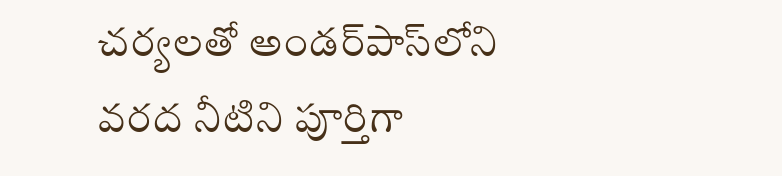చర్యలతో అండర్‌పాస్‌లోని వరద నీటిని పూర్తిగా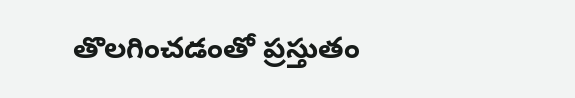తొలగించడంతో ప్రస్తుతం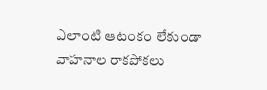ఎలాంటి ఆటంకం లేకుండా వాహనాల రాకపోకలు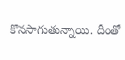కొనసాగుతున్నాయి. దీంతో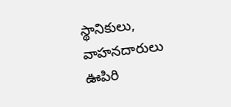స్థానికులు, వాహనదారులు ఊపిరి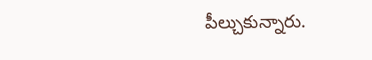పీల్చుకున్నారు.